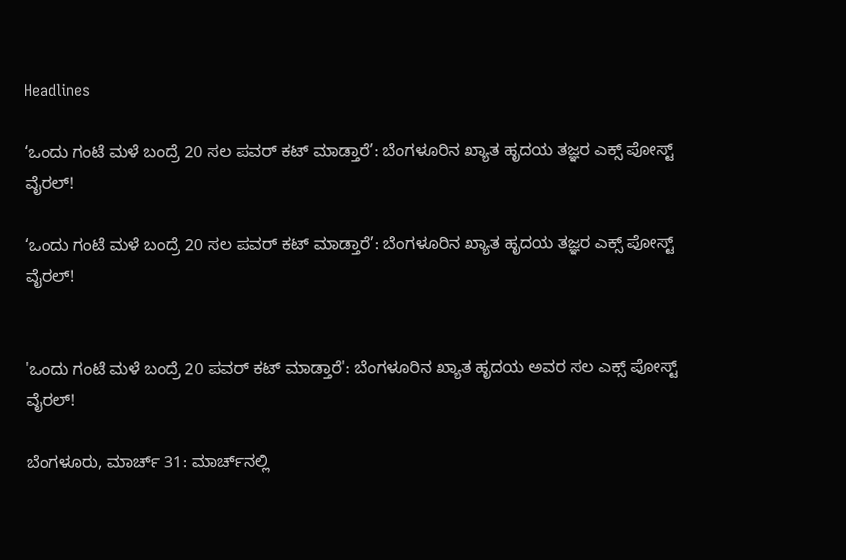Headlines

‘ಒಂದು ಗಂಟೆ ಮಳೆ ಬಂದ್ರೆ 20 ಸಲ ಪವರ್ ಕಟ್ ಮಾಡ್ತಾರೆ’: ಬೆಂಗಳೂರಿನ ಖ್ಯಾತ ಹೃದಯ ತಜ್ಞರ ಎಕ್ಸ್ ಪೋಸ್ಟ್ ವೈರಲ್!

‘ಒಂದು ಗಂಟೆ ಮಳೆ ಬಂದ್ರೆ 20 ಸಲ ಪವರ್ ಕಟ್ ಮಾಡ್ತಾರೆ’: ಬೆಂಗಳೂರಿನ ಖ್ಯಾತ ಹೃದಯ ತಜ್ಞರ ಎಕ್ಸ್ ಪೋಸ್ಟ್ ವೈರಲ್!


'ಒಂದು ಗಂಟೆ ಮಳೆ ಬಂದ್ರೆ 20 ಪವರ್ ಕಟ್ ಮಾಡ್ತಾರೆ': ಬೆಂಗಳೂರಿನ ಖ್ಯಾತ ಹೃದಯ ಅವರ ಸಲ ಎಕ್ಸ್ ಪೋಸ್ಟ್ ವೈರಲ್!

ಬೆಂಗಳೂರು, ಮಾರ್ಚ್ 31: ಮಾರ್ಚ್‌ನಲ್ಲಿ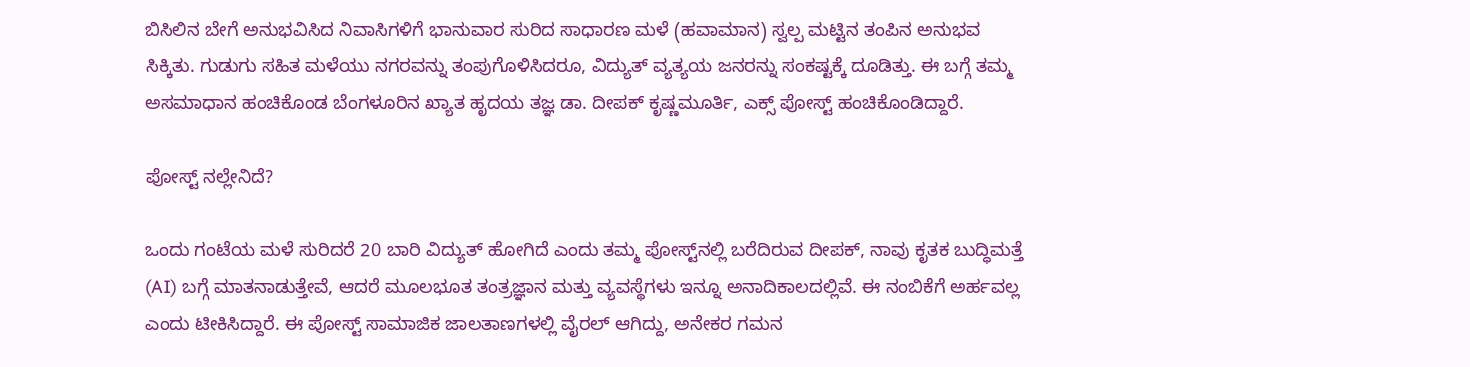ಬಿಸಿಲಿನ ಬೇಗೆ ಅನುಭವಿಸಿದ ನಿವಾಸಿಗಳಿಗೆ ಭಾನುವಾರ ಸುರಿದ ಸಾಧಾರಣ ಮಳೆ (ಹವಾಮಾನ) ಸ್ವಲ್ಪ ಮಟ್ಟಿನ ತಂಪಿನ ಅನುಭವ ಸಿಕ್ಕಿತು. ಗುಡುಗು ಸಹಿತ ಮಳೆಯು ನಗರವನ್ನು ತಂಪುಗೊಳಿಸಿದರೂ, ವಿದ್ಯುತ್ ವ್ಯತ್ಯಯ ಜನರನ್ನು ಸಂಕಷ್ಟಕ್ಕೆ ದೂಡಿತ್ತು. ಈ ಬಗ್ಗೆ ತಮ್ಮ ಅಸಮಾಧಾನ ಹಂಚಿಕೊಂಡ ಬೆಂಗಳೂರಿನ ಖ್ಯಾತ ಹೃದಯ ತಜ್ಞ ಡಾ. ದೀಪಕ್ ಕೃಷ್ಣಮೂರ್ತಿ, ಎಕ್ಸ್ ಪೋಸ್ಟ್ ಹಂಚಿಕೊಂಡಿದ್ದಾರೆ.

ಪೋಸ್ಟ್ ನಲ್ಲೇನಿದೆ?

ಒಂದು ಗಂಟೆಯ ಮಳೆ ಸುರಿದರೆ 20 ಬಾರಿ ವಿದ್ಯುತ್ ಹೋಗಿದೆ ಎಂದು ತಮ್ಮ ಪೋಸ್ಟ್‌ನಲ್ಲಿ ಬರೆದಿರುವ ದೀಪಕ್, ನಾವು ಕೃತಕ ಬುದ್ಧಿಮತ್ತೆ (AI) ಬಗ್ಗೆ ಮಾತನಾಡುತ್ತೇವೆ, ಆದರೆ ಮೂಲಭೂತ ತಂತ್ರಜ್ಞಾನ ಮತ್ತು ವ್ಯವಸ್ಥೆಗಳು ಇನ್ನೂ ಅನಾದಿಕಾಲದಲ್ಲಿವೆ. ಈ ನಂಬಿಕೆಗೆ ಅರ್ಹವಲ್ಲ ಎಂದು ಟೀಕಿಸಿದ್ದಾರೆ. ಈ ಪೋಸ್ಟ್ ಸಾಮಾಜಿಕ ಜಾಲತಾಣಗಳಲ್ಲಿ ವೈರಲ್ ಆಗಿದ್ದು, ಅನೇಕರ ಗಮನ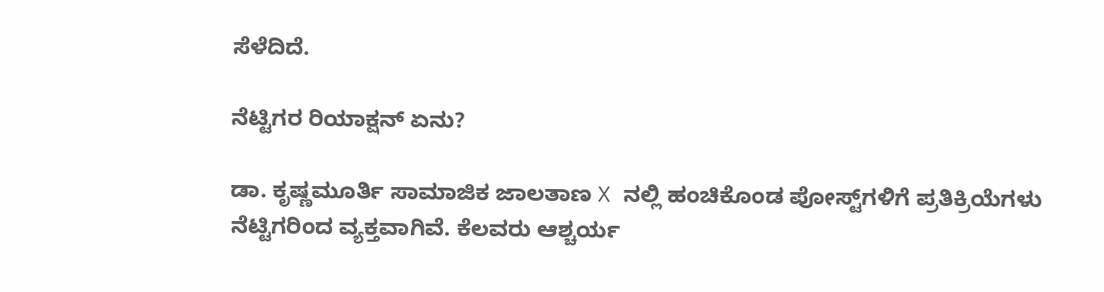ಸೆಳೆದಿದೆ.

ನೆಟ್ಟಿಗರ ರಿಯಾಕ್ಷನ್ ಏನು?

ಡಾ. ಕೃಷ್ಣಮೂರ್ತಿ ಸಾಮಾಜಿಕ ಜಾಲತಾಣ X ನಲ್ಲಿ ಹಂಚಿಕೊಂಡ ಪೋಸ್ಟ್‌ಗಳಿಗೆ ಪ್ರತಿಕ್ರಿಯೆಗಳು ನೆಟ್ಟಿಗರಿಂದ ವ್ಯಕ್ತವಾಗಿವೆ. ಕೆಲವರು ಆಶ್ಚರ್ಯ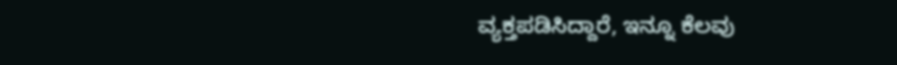ವ್ಯಕ್ತಪಡಿಸಿದ್ದಾರೆ, ಇನ್ನೂ ಕೆಲವು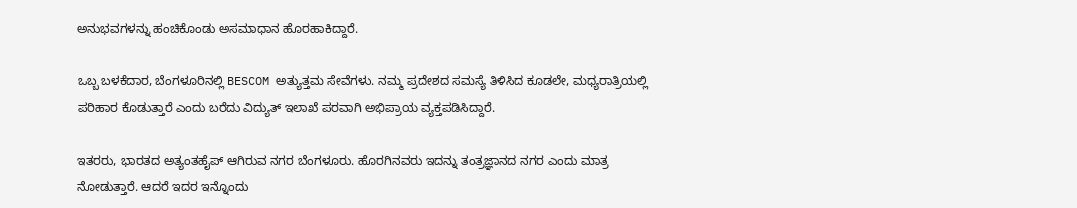ಅನುಭವಗಳನ್ನು ಹಂಚಿಕೊಂಡು ಅಸಮಾಧಾನ ಹೊರಹಾಕಿದ್ದಾರೆ.

ಒಬ್ಬ ಬಳಕೆದಾರ, ಬೆಂಗಳೂರಿನಲ್ಲಿ BESCOM ಅತ್ಯುತ್ತಮ ಸೇವೆಗಳು. ನಮ್ಮ ಪ್ರದೇಶದ ಸಮಸ್ಯೆ ತಿಳಿಸಿದ ಕೂಡಲೇ, ಮಧ್ಯರಾತ್ರಿಯಲ್ಲಿ ಪರಿಹಾರ ಕೊಡುತ್ತಾರೆ ಎಂದು ಬರೆದು ವಿದ್ಯುತ್ ಇಲಾಖೆ ಪರವಾಗಿ ಅಭಿಪ್ರಾಯ ವ್ಯಕ್ತಪಡಿಸಿದ್ದಾರೆ.

ಇತರರು, ಭಾರತದ ಅತ್ಯಂತಹೈಪ್ ಆಗಿರುವ ನಗರ ಬೆಂಗಳೂರು. ಹೊರಗಿನವರು ಇದನ್ನು ತಂತ್ರಜ್ಞಾನದ ನಗರ ಎಂದು ಮಾತ್ರ ನೋಡುತ್ತಾರೆ. ಆದರೆ ಇದರ ಇನ್ನೊಂದು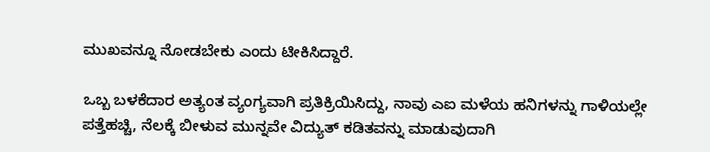ಮುಖವನ್ನೂ ನೋಡಬೇಕು ಎಂದು ಟೀಕಿಸಿದ್ದಾರೆ.

ಒಬ್ಬ ಬಳಕೆದಾರ ಅತ್ಯಂತ ವ್ಯಂಗ್ಯವಾಗಿ ಪ್ರತಿಕ್ರಿಯಿಸಿದ್ದು, ನಾವು ಎಐ ಮಳೆಯ ಹನಿಗಳನ್ನು ಗಾಳಿಯಲ್ಲೇ ಪತ್ತೆಹಚ್ಚಿ, ನೆಲಕ್ಕೆ ಬೀಳುವ ಮುನ್ನವೇ ವಿದ್ಯುತ್ ಕಡಿತವನ್ನು ಮಾಡುವುದಾಗಿ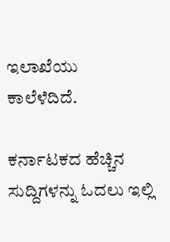ಇಲಾಖೆಯು ಕಾಲೆಳೆದಿದೆ.

ಕರ್ನಾಟಕದ ಹೆಚ್ಚಿನ ಸುದ್ದಿಗಳನ್ನು ಓದಲು ಇಲ್ಲಿ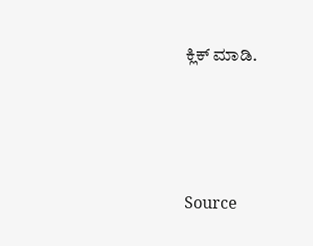ಕ್ಲಿಕ್ ಮಾಡಿ.





Source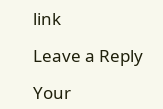link

Leave a Reply

Your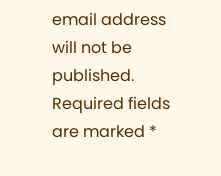email address will not be published. Required fields are marked *